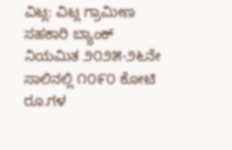ವಿಟ್ಲ: ವಿಟ್ಲ ಗ್ರಾಮೀಣ ಸಹಕಾರಿ ಬ್ಯಾಂಕ್ ನಿಯಮಿತ ೨೦೨೫-೨೬ನೇ ಸಾಲಿನಲ್ಲಿ ೧೦೯೦ ಕೋಟಿ ರೂ.ಗಳ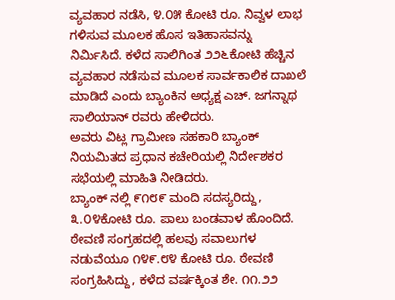ವ್ಯವಹಾರ ನಡೆಸಿ, ೪.೦೫ ಕೋಟಿ ರೂ. ನಿವ್ವಳ ಲಾಭ ಗಳಿಸುವ ಮೂಲಕ ಹೊಸ ಇತಿಹಾಸವನ್ನು ನಿರ್ಮಿಸಿದೆ. ಕಳೆದ ಸಾಲಿಗಿಂತ ೨೨೬ಕೋಟಿ ಹೆಚ್ಚಿನ ವ್ಯವಹಾರ ನಡೆಸುವ ಮೂಲಕ ಸಾರ್ವಕಾಲಿಕ ದಾಖಲೆ ಮಾಡಿದೆ ಎಂದು ಬ್ಯಾಂಕಿನ ಅಧ್ಯಕ್ಷ ಎಚ್. ಜಗನ್ನಾಥ ಸಾಲಿಯಾನ್ ರವರು ಹೇಳಿದರು.
ಅವರು ವಿಟ್ಲ ಗ್ರಾಮೀಣ ಸಹಕಾರಿ ಬ್ಯಾಂಕ್ ನಿಯಮಿತದ ಪ್ರಧಾನ ಕಚೇರಿಯಲ್ಲಿ ನಿರ್ದೇಶಕರ ಸಭೆಯಲ್ಲಿ ಮಾಹಿತಿ ನೀಡಿದರು.
ಬ್ಯಾಂಕ್ ನಲ್ಲಿ ೯೧೮೯ ಮಂದಿ ಸದಸ್ಯರಿದ್ದು, ೩.೦೪ಕೋಟಿ ರೂ. ಪಾಲು ಬಂಡವಾಳ ಹೊಂದಿದೆ. ಠೇವಣಿ ಸಂಗ್ರಹದಲ್ಲಿ ಹಲವು ಸವಾಲುಗಳ ನಡುವೆಯೂ ೧೪೯.೮೪ ಕೋಟಿ ರೂ. ಠೇವಣಿ ಸಂಗ್ರಹಿಸಿದ್ದು, ಕಳೆದ ವರ್ಷಕ್ಕಿಂತ ಶೇ. ೧೧.೨೨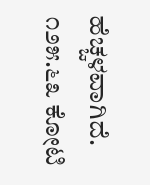ಹೆಚ್ಚಳವಾಗಿದೆ. ೧೨೫.೬೩ ಕೋಟಿ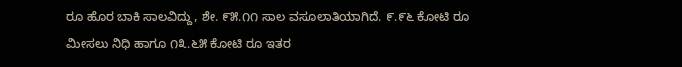ರೂ ಹೊರ ಬಾಕಿ ಸಾಲವಿದ್ದು, ಶೇ. ೯೫.೧೧ ಸಾಲ ವಸೂಲಾತಿಯಾಗಿದೆ. ೯.೯೬ ಕೋಟಿ ರೂ ಮೀಸಲು ನಿಧಿ ಹಾಗೂ ೧೩.೬೫ ಕೋಟಿ ರೂ ಇತರ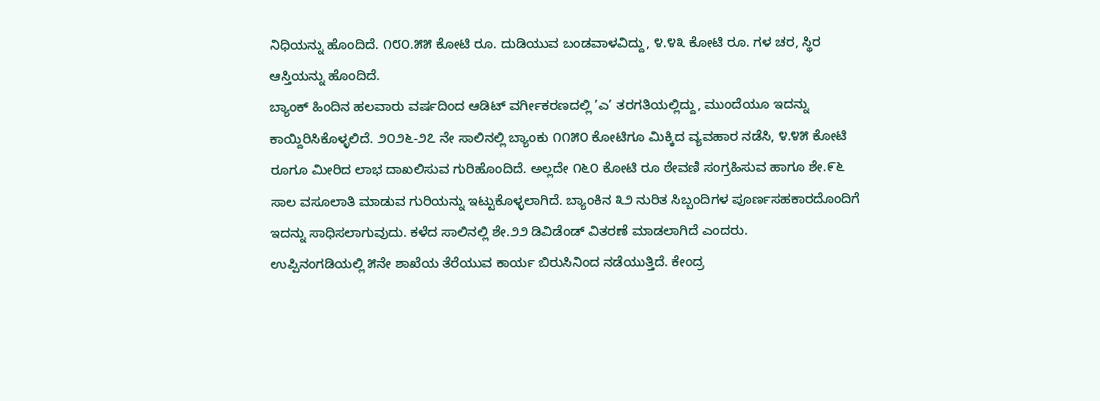ನಿಧಿಯನ್ನು ಹೊಂದಿದೆ. ೧೮೦.೫೫ ಕೋಟಿ ರೂ. ದುಡಿಯುವ ಬಂಡವಾಳವಿದ್ದು, ೪.೪೩ ಕೋಟಿ ರೂ. ಗಳ ಚರ, ಸ್ಥಿರ ಆಸ್ತಿಯನ್ನು ಹೊಂದಿದೆ.
ಬ್ಯಾಂಕ್ ಹಿಂದಿನ ಹಲವಾರು ವರ್ಷದಿಂದ ಆಡಿಟ್ ವರ್ಗೀಕರಣದಲ್ಲಿ ’ಎ’ ತರಗತಿಯಲ್ಲಿದ್ದು, ಮುಂದೆಯೂ ಇದನ್ನು ಕಾಯ್ದಿರಿಸಿಕೊಳ್ಳಲಿದೆ. ೨೦೨೬-೨೭ ನೇ ಸಾಲಿನಲ್ಲಿ ಬ್ಯಾಂಕು ೧೧೫೦ ಕೋಟಿಗೂ ಮಿಕ್ಕಿದ ವ್ಯವಹಾರ ನಡೆಸಿ, ೪.೪೫ ಕೋಟಿ ರೂಗೂ ಮೀರಿದ ಲಾಭ ದಾಖಲಿಸುವ ಗುರಿಹೊಂದಿದೆ. ಅಲ್ಲದೇ ೧೬೦ ಕೋಟಿ ರೂ ಠೇವಣಿ ಸಂಗ್ರಹಿಸುವ ಹಾಗೂ ಶೇ.೯೬ ಸಾಲ ವಸೂಲಾತಿ ಮಾಡುವ ಗುರಿಯನ್ನು ಇಟ್ಟುಕೊಳ್ಳಲಾಗಿದೆ. ಬ್ಯಾಂಕಿನ ೩೨ ನುರಿತ ಸಿಬ್ಬಂದಿಗಳ ಪೂರ್ಣಸಹಕಾರದೊಂದಿಗೆ ಇದನ್ನು ಸಾಧಿಸಲಾಗುವುದು. ಕಳೆದ ಸಾಲಿನಲ್ಲಿ ಶೇ.೨೨ ಡಿವಿಡೆಂಡ್ ವಿತರಣೆ ಮಾಡಲಾಗಿದೆ ಎಂದರು.
ಉಪ್ಪಿನಂಗಡಿಯಲ್ಲಿ ೫ನೇ ಶಾಖೆಯ ತೆರೆಯುವ ಕಾರ್ಯ ಬಿರುಸಿನಿಂದ ನಡೆಯುತ್ತಿದೆ. ಕೇಂದ್ರ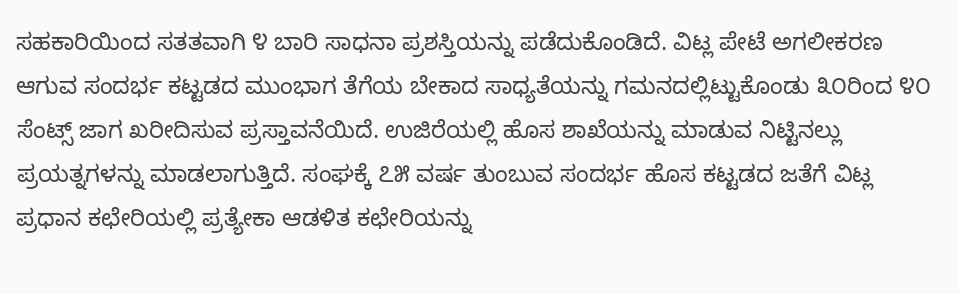ಸಹಕಾರಿಯಿಂದ ಸತತವಾಗಿ ೪ ಬಾರಿ ಸಾಧನಾ ಪ್ರಶಸ್ತಿಯನ್ನು ಪಡೆದುಕೊಂಡಿದೆ. ವಿಟ್ಲ ಪೇಟೆ ಅಗಲೀಕರಣ ಆಗುವ ಸಂದರ್ಭ ಕಟ್ಟಡದ ಮುಂಭಾಗ ತೆಗೆಯ ಬೇಕಾದ ಸಾಧ್ಯತೆಯನ್ನು ಗಮನದಲ್ಲಿಟ್ಟುಕೊಂಡು ೩೦ರಿಂದ ೪೦ ಸೆಂಟ್ಸ್ ಜಾಗ ಖರೀದಿಸುವ ಪ್ರಸ್ತಾವನೆಯಿದೆ. ಉಜಿರೆಯಲ್ಲಿ ಹೊಸ ಶಾಖೆಯನ್ನು ಮಾಡುವ ನಿಟ್ಟಿನಲ್ಲು ಪ್ರಯತ್ನಗಳನ್ನು ಮಾಡಲಾಗುತ್ತಿದೆ. ಸಂಘಕ್ಕೆ ೭೫ ವರ್ಷ ತುಂಬುವ ಸಂದರ್ಭ ಹೊಸ ಕಟ್ಟಡದ ಜತೆಗೆ ವಿಟ್ಲ ಪ್ರಧಾನ ಕಛೇರಿಯಲ್ಲಿ ಪ್ರತ್ಯೇಕಾ ಆಡಳಿತ ಕಛೇರಿಯನ್ನು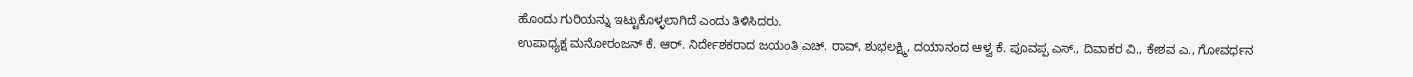ಹೊಂದು ಗುರಿಯನ್ನು ಇಟ್ಟುಕೊಳ್ಳಲಾಗಿದೆ ಎಂದು ತಿಳಿಸಿದರು.
ಉಪಾಧ್ಯಕ್ಷ ಮನೋರಂಜನ್ ಕೆ. ಆರ್. ನಿರ್ದೇಶಕರಾದ ಜಯಂತಿ ಎಚ್. ರಾವ್, ಶುಭಲಕ್ಷ್ಮಿ, ದಯಾನಂದ ಆಳ್ವ ಕೆ. ಪೂವಪ್ಪ ಎಸ್., ದಿವಾಕರ ವಿ., ಕೇಶವ ಎ., ಗೋವರ್ಧನ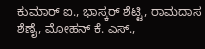ಕುಮಾರ್ ಐ., ಭಾಸ್ಕರ್ ಶೆಟ್ಟಿ, ರಾಮದಾಸ ಶೆಣೈ, ಮೋಹನ್ ಕೆ. ಎಸ್.,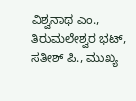ವಿಶ್ವನಾಥ ಎಂ., ತಿರುಮಲೇಶ್ವರ ಭಟ್, ಸತೀಶ್ ಪಿ., ಮುಖ್ಯ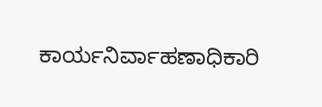ಕಾರ್ಯನಿರ್ವಾಹಣಾಧಿಕಾರಿ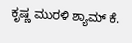ಕೃಷ್ಣ ಮುರಳಿ ಶ್ಯಾಮ್ ಕೆ.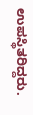ಉಪಸ್ಥಿತರಿದ್ದರು.